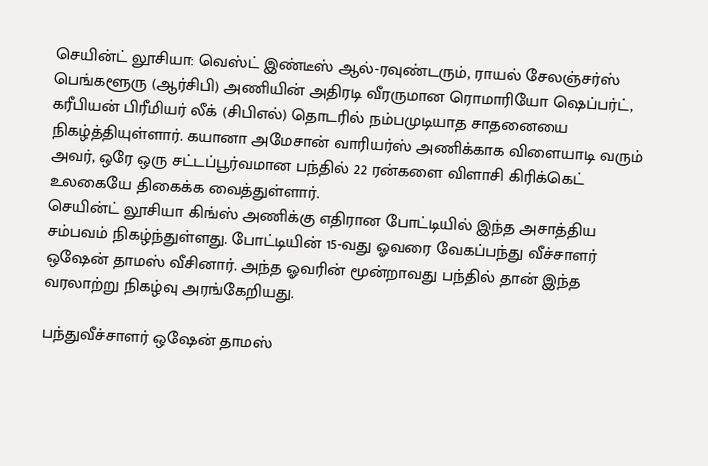செயின்ட் லூசியா: வெஸ்ட் இண்டீஸ் ஆல்-ரவுண்டரும், ராயல் சேலஞ்சர்ஸ் பெங்களூரு (ஆர்சிபி) அணியின் அதிரடி வீரருமான ரொமாரியோ ஷெப்பர்ட், கரீபியன் பிரீமியர் லீக் (சிபிஎல்) தொடரில் நம்பமுடியாத சாதனையை நிகழ்த்தியுள்ளார். கயானா அமேசான் வாரியர்ஸ் அணிக்காக விளையாடி வரும் அவர், ஒரே ஒரு சட்டப்பூர்வமான பந்தில் 22 ரன்களை விளாசி கிரிக்கெட் உலகையே திகைக்க வைத்துள்ளார்.
செயின்ட் லூசியா கிங்ஸ் அணிக்கு எதிரான போட்டியில் இந்த அசாத்திய சம்பவம் நிகழ்ந்துள்ளது. போட்டியின் 15-வது ஓவரை வேகப்பந்து வீச்சாளர் ஒஷேன் தாமஸ் வீசினார். அந்த ஓவரின் மூன்றாவது பந்தில் தான் இந்த வரலாற்று நிகழ்வு அரங்கேறியது.

பந்துவீச்சாளர் ஒஷேன் தாமஸ்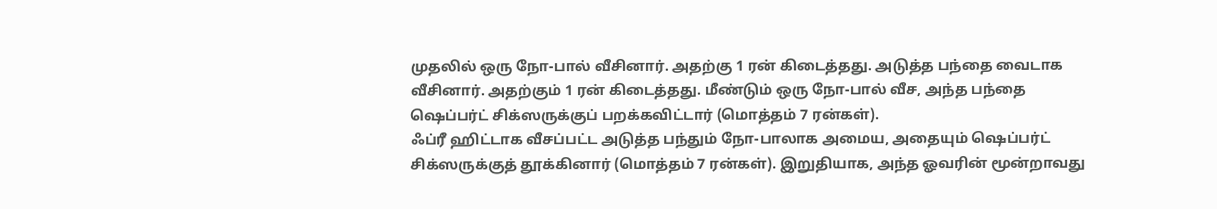முதலில் ஒரு நோ-பால் வீசினார். அதற்கு 1 ரன் கிடைத்தது. அடுத்த பந்தை வைடாக வீசினார். அதற்கும் 1 ரன் கிடைத்தது. மீண்டும் ஒரு நோ-பால் வீச, அந்த பந்தை ஷெப்பர்ட் சிக்ஸருக்குப் பறக்கவிட்டார் (மொத்தம் 7 ரன்கள்).
ஃப்ரீ ஹிட்டாக வீசப்பட்ட அடுத்த பந்தும் நோ-பாலாக அமைய, அதையும் ஷெப்பர்ட் சிக்ஸருக்குத் தூக்கினார் (மொத்தம் 7 ரன்கள்). இறுதியாக, அந்த ஓவரின் மூன்றாவது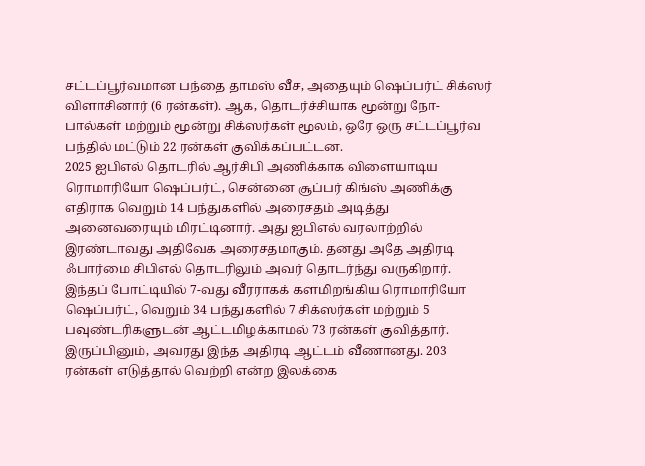சட்டப்பூர்வமான பந்தை தாமஸ் வீச, அதையும் ஷெப்பர்ட் சிக்ஸர் விளாசினார் (6 ரன்கள்). ஆக, தொடர்ச்சியாக மூன்று நோ-பால்கள் மற்றும் மூன்று சிக்ஸர்கள் மூலம், ஒரே ஒரு சட்டப்பூர்வ பந்தில் மட்டும் 22 ரன்கள் குவிக்கப்பட்டன.
2025 ஐபிஎல் தொடரில் ஆர்சிபி அணிக்காக விளையாடிய ரொமாரியோ ஷெப்பர்ட், சென்னை சூப்பர் கிங்ஸ் அணிக்கு எதிராக வெறும் 14 பந்துகளில் அரைசதம் அடித்து அனைவரையும் மிரட்டினார். அது ஐபிஎல் வரலாற்றில் இரண்டாவது அதிவேக அரைசதமாகும். தனது அதே அதிரடி ஃபார்மை சிபிஎல் தொடரிலும் அவர் தொடர்ந்து வருகிறார்.
இந்தப் போட்டியில் 7-வது வீரராகக் களமிறங்கிய ரொமாரியோ ஷெப்பர்ட், வெறும் 34 பந்துகளில் 7 சிக்ஸர்கள் மற்றும் 5 பவுண்டரிகளுடன் ஆட்டமிழக்காமல் 73 ரன்கள் குவித்தார். இருப்பினும், அவரது இந்த அதிரடி ஆட்டம் வீணானது. 203 ரன்கள் எடுத்தால் வெற்றி என்ற இலக்கை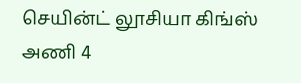செயின்ட் லூசியா கிங்ஸ் அணி 4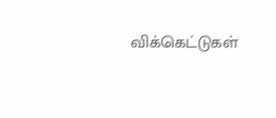விக்கெட்டுகள்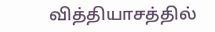வித்தியாசத்தில்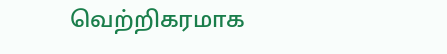வெற்றிகரமாக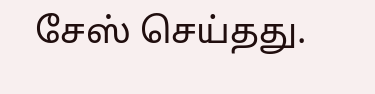சேஸ் செய்தது.